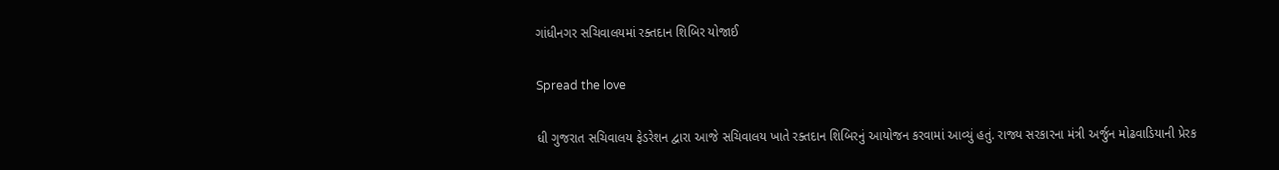ગાંધીનગર સચિવાલયમાં રક્તદાન શિબિર યોજાઈ

Spread the love

ધી ગુજરાત સચિવાલય ફેડરેશન દ્વારા આજે સચિવાલય ખાતે રક્તદાન શિબિરનું આયોજન કરવામાં આવ્યું હતું. રાજ્ય સરકારના મંત્રી અર્જુન મોઢવાડિયાની પ્રેરક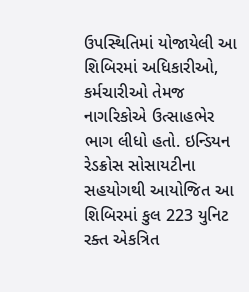ઉપસ્થિતિમાં યોજાયેલી આ શિબિરમાં અધિકારીઓ, કર્મચારીઓ તેમજ નાગરિકોએ ઉત્સાહભેર ભાગ લીધો હતો. ઇન્ડિયન રેડક્રોસ સોસાયટીના સહયોગથી આયોજિત આ શિબિરમાં કુલ 223 યુનિટ રક્ત એકત્રિત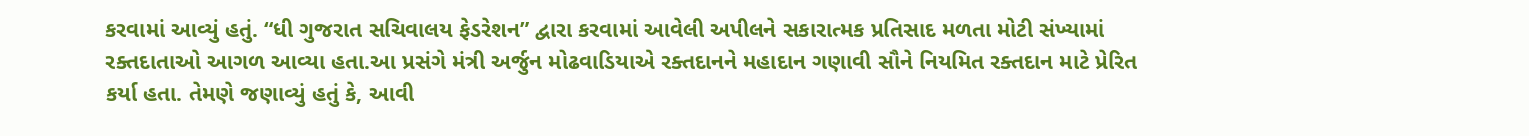કરવામાં આવ્યું હતું. “ધી ગુજરાત સચિવાલય ફેડરેશન” દ્વારા કરવામાં આવેલી અપીલને સકારાત્મક પ્રતિસાદ મળતા મોટી સંખ્યામાં રક્તદાતાઓ આગળ આવ્યા હતા.આ પ્રસંગે મંત્રી અર્જુન મોઢવાડિયાએ રક્તદાનને મહાદાન ગણાવી સૌને નિયમિત રક્તદાન માટે પ્રેરિત કર્યા હતા. તેમણે જણાવ્યું હતું કે, આવી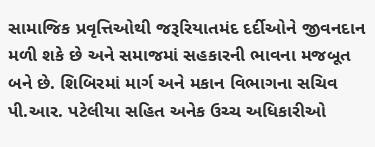સામાજિક પ્રવૃત્તિઓથી જરૂરિયાતમંદ દર્દીઓને જીવનદાન મળી શકે છે અને સમાજમાં સહકારની ભાવના મજબૂત બને છે. શિબિરમાં માર્ગ અને મકાન વિભાગના સચિવ પી.આર. પટેલીયા સહિત અનેક ઉચ્ચ અધિકારીઓ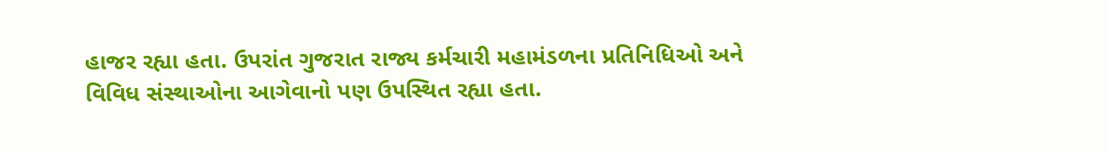હાજર રહ્યા હતા. ઉપરાંત ગુજરાત રાજ્ય કર્મચારી મહામંડળના પ્રતિનિધિઓ અને વિવિધ સંસ્થાઓના આગેવાનો પણ ઉપસ્થિત રહ્યા હતા.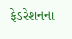ફેડરેશનના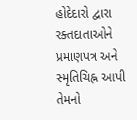હોદેદારો દ્વારા રક્તદાતાઓને પ્રમાણપત્ર અને સ્મૃતિચિહ્ન આપી તેમનો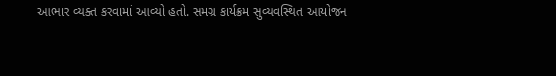આભાર વ્યક્ત કરવામાં આવ્યો હતો. સમગ્ર કાર્યક્રમ સુવ્યવસ્થિત આયોજન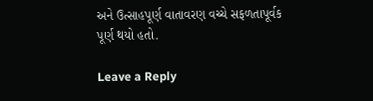અને ઉત્સાહપૂર્ણ વાતાવરણ વચ્ચે સફળતાપૂર્વક પૂર્ણ થયો હતો.

Leave a Reply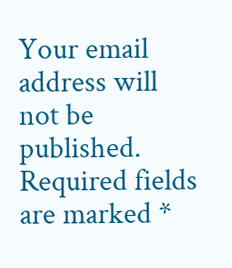Your email address will not be published. Required fields are marked *